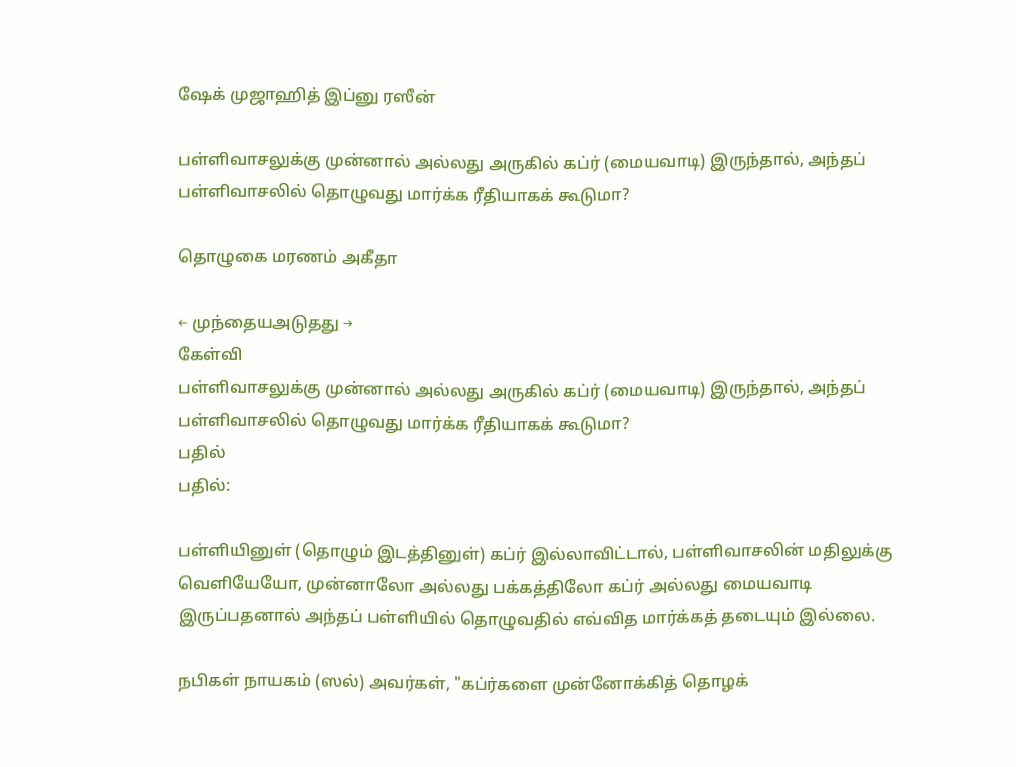ஷேக் முஜாஹித் இப்னு ரஸீன்

பள்ளிவாசலுக்கு முன்னால் அல்லது அருகில் கப்ர் (மையவாடி) இருந்தால், அந்தப் பள்ளிவாசலில் தொழுவது மார்க்க ரீதியாகக் கூடுமா?

தொழுகை மரணம் அகீதா

← முந்தையஅடுதது →
கேள்வி
பள்ளிவாசலுக்கு முன்னால் அல்லது அருகில் கப்ர் (மையவாடி) இருந்தால், அந்தப் பள்ளிவாசலில் தொழுவது மார்க்க ரீதியாகக் கூடுமா?
பதில்
பதில்:

பள்ளியினுள் (தொழும் இடத்தினுள்) கப்ர் இல்லாவிட்டால், பள்ளிவாசலின் மதிலுக்கு வெளியேயோ, முன்னாலோ அல்லது பக்கத்திலோ கப்ர் அல்லது மையவாடி இருப்பதனால் அந்தப் பள்ளியில் தொழுவதில் எவ்வித மார்க்கத் தடையும் இல்லை.

நபிகள் நாயகம் (ஸல்) அவர்கள், "கப்ர்களை முன்னோக்கித் தொழக்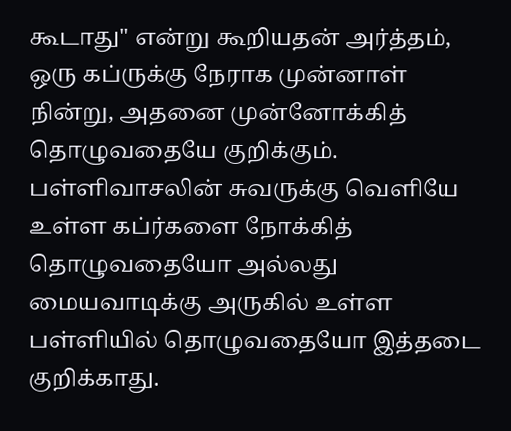கூடாது" என்று கூறியதன் அர்த்தம், ஒரு கப்ருக்கு நேராக முன்னாள் நின்று, அதனை முன்னோக்கித் தொழுவதையே குறிக்கும். பள்ளிவாசலின் சுவருக்கு வெளியே உள்ள கப்ர்களை நோக்கித் தொழுவதையோ அல்லது மையவாடிக்கு அருகில் உள்ள பள்ளியில் தொழுவதையோ இத்தடை குறிக்காது.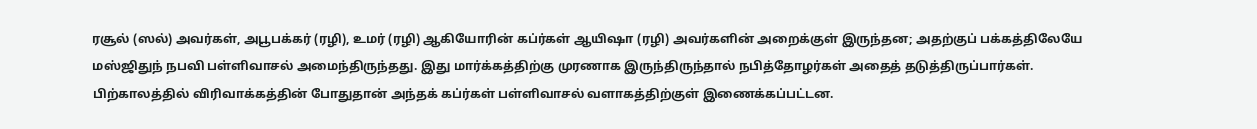ரசூல் (ஸல்) அவர்கள், அபூபக்கர் (ரழி), உமர் (ரழி) ஆகியோரின் கப்ர்கள் ஆயிஷா (ரழி) அவர்களின் அறைக்குள் இருந்தன; அதற்குப் பக்கத்திலேயே மஸ்ஜிதுந் நபவி பள்ளிவாசல் அமைந்திருந்தது. இது மார்க்கத்திற்கு முரணாக இருந்திருந்தால் நபித்தோழர்கள் அதைத் தடுத்திருப்பார்கள். பிற்காலத்தில் விரிவாக்கத்தின் போதுதான் அந்தக் கப்ர்கள் பள்ளிவாசல் வளாகத்திற்குள் இணைக்கப்பட்டன.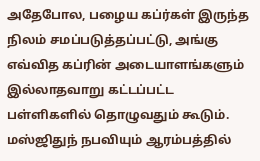அதேபோல, பழைய கப்ர்கள் இருந்த நிலம் சமப்படுத்தப்பட்டு, அங்கு எவ்வித கப்ரின் அடையாளங்களும் இல்லாதவாறு கட்டப்பட்ட பள்ளிகளில் தொழுவதும் கூடும். மஸ்ஜிதுந் நபவியும் ஆரம்பத்தில்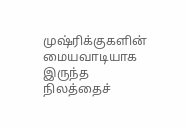முஷ்ரிக்குகளின் மையவாடியாக இருந்த நிலத்தைச்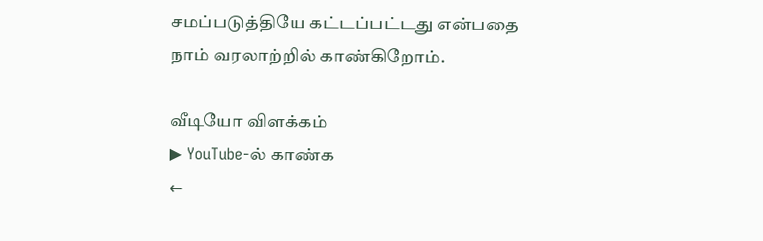சமப்படுத்தியே கட்டப்பட்டது என்பதை நாம் வரலாற்றில் காண்கிறோம்.

வீடியோ விளக்கம்
▶ YouTube-ல் காண்க
←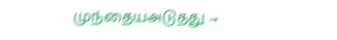முந்தையஅடுதது →